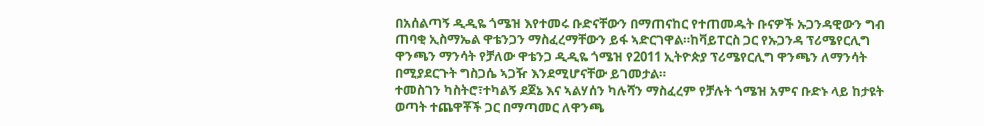በአሰልጣኝ ዲዲዬ ጎሜዝ እየተመሩ ቡድናቸውን በማጠናከር የተጠመዱት ቡናዎች ኡጋንዳዊውን ግብ ጠባቂ ኢስማኤል ዋቴንጋን ማስፈረማቸውን ይፋ ኣድርገዋል።ከቫይፐርስ ጋር የኡጋንዳ ፕሪሜየርሊግ ዋንጫን ማንሳት የቻለው ዋቴንጋ ዲዲዬ ጎሜዝ የ2011 ኢትዮጵያ ፕሪሜየርሊግ ዋንጫን ለማንሳት በሚያደርጉት ግስጋሴ ኣጋዥ እንደሚሆናቸው ይገመታል።
ተመስገን ካስትሮ፣ተካልኝ ደጀኔ እና ኣልሃሰን ካሉሻን ማስፈረም የቻሉት ጎሜዝ አምና ቡድኑ ላይ ከታዩት ወጣት ተጨዋቾች ጋር በማጣመር ለዋንጫ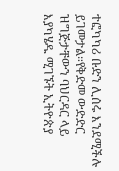ተፎካካሪ ቡድን ሊሰሩ እንደሚችሉ ይገመታል።የቅድመ ውድድር ዝግጅታቸውን ባህርዳር ላይ እያካሄዱ ሚገኙት ኢትዮጵያ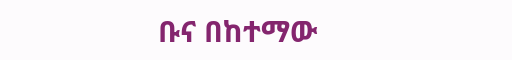ቡና በከተማው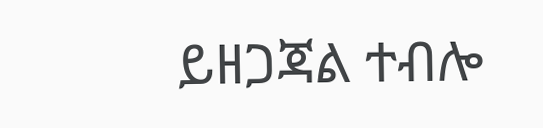ይዘጋጃል ተብሎ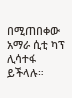በሚጠበቀው አማራ ሲቲ ካፕ ሊሳተፋ ይችላሉ።